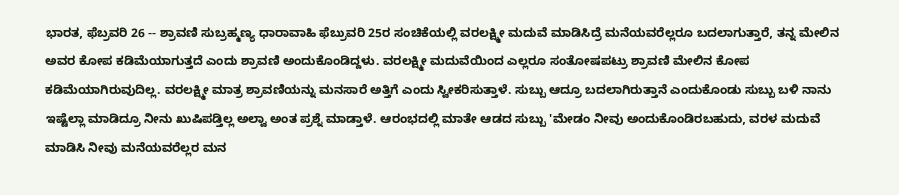ಭಾರತ, ಫೆಬ್ರವರಿ 26 -- ಶ್ರಾವಣಿ ಸುಬ್ರಹ್ಮಣ್ಯ ಧಾರಾವಾಹಿ ಫೆಬ್ರುವರಿ 25ರ ಸಂಚಿಕೆಯಲ್ಲಿ ವರಲಕ್ಷ್ಮೀ ಮದುವೆ ಮಾಡಿಸಿದ್ರೆ ಮನೆಯವರೆಲ್ಲರೂ ಬದಲಾಗುತ್ತಾರೆ, ತನ್ನ ಮೇಲಿನ ಅವರ ಕೋಪ ಕಡಿಮೆಯಾಗುತ್ತದೆ ಎಂದು ಶ್ರಾವಣಿ ಅಂದುಕೊಂಡಿದ್ದಳು. ವರಲಕ್ಷ್ಮೀ ಮದುವೆಯಿಂದ ಎಲ್ಲರೂ ಸಂತೋಷಪಟ್ರು ಶ್ರಾವಣಿ ಮೇಲಿನ ಕೋಪ ಕಡಿಮೆಯಾಗಿರುವುದಿಲ್ಲ. ವರಲಕ್ಷ್ಮೀ ಮಾತ್ರ ಶ್ರಾವಣಿಯನ್ನು ಮನಸಾರೆ ಅತ್ತಿಗೆ ಎಂದು ಸ್ವೀಕರಿಸುತ್ತಾಳೆ. ಸುಬ್ಬು ಆದ್ರೂ ಬದಲಾಗಿರುತ್ತಾನೆ ಎಂದುಕೊಂಡು ಸುಬ್ಬು ಬಳಿ ನಾನು ಇಷ್ಟೆಲ್ಲಾ ಮಾಡಿದ್ರೂ ನೀನು ಖುಷಿಪಡ್ತಿಲ್ಲ ಅಲ್ವಾ ಅಂತ ಪ್ರಶ್ನೆ ಮಾಡ್ತಾಳೆ. ಆರಂಭದಲ್ಲಿ ಮಾತೇ ಆಡದ ಸುಬ್ಬು 'ಮೇಡಂ ನೀವು ಅಂದುಕೊಂಡಿರಬಹುದು, ವರಳ ಮದುವೆ ಮಾಡಿಸಿ ನೀವು ಮನೆಯವರೆಲ್ಲರ ಮನ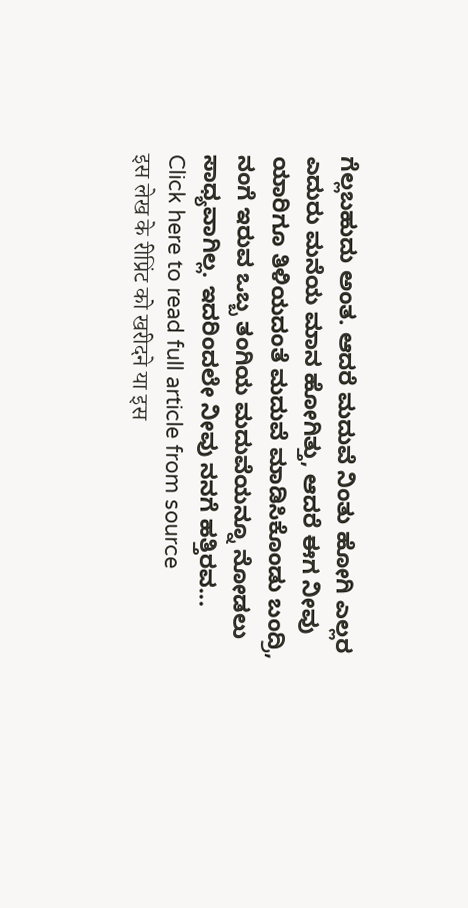ಗೆಲ್ಲಬಹುದು ಅಂತ. ಆದರೆ ಮದುವೆ ನಿಂತು ಹೋಗಿ ಎಲ್ಲರ ಎದುರು ಮನೆಯ ಮಾನ ಹೋಗಿತ್ತು, ಆದರೆ ಈಗ ನೀವು ಯಾರಿಗೂ ತಿಳಿಯದಂತೆ ಮದುವೆ ಮಾಡಿಸಿಕೊಂಡು ಬಂದ್ರಿ, ನಂಗೆ ಇರುವ ಒಬ್ಬ ತಂಗಿಯ ಮದುವೆಯನ್ನೂ ನೋಡಲು ಸಾಧ್ಯವಾಗಿಲ್ಲ. ಇದರಿಂದಲೇ ನೀವು ನನಗೆ ಹತ್ತಿರವ...
Click here to read full article from source
इस लेख के रीप्रिंट को खरीदने या इस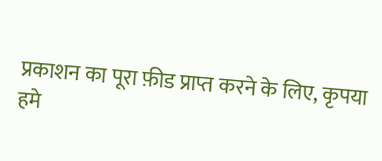प्रकाशन का पूरा फ़ीड प्राप्त करने के लिए, कृपया
हमे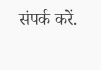संपर्क करें.